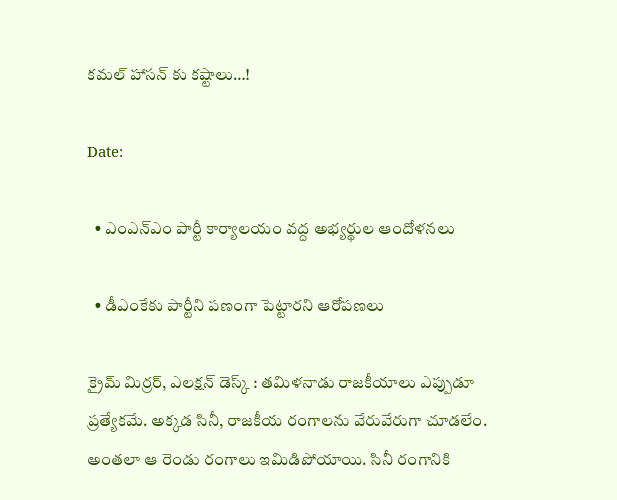కమల్ హాసన్ కు కష్టాలు…!

Date:

  • ఎంఎన్ఎం పార్టీ కార్యాలయం వద్ద అభ్యర్థుల ఆందోళనలు

  • డీఎంకేకు పార్టీని పణంగా పెట్టారని ఆరోపణలు

క్రైమ్ మిర్రర్, ఎలక్షన్ డెస్క్ : తమిళనాడు రాజకీయాలు ఎప్పుడూ ప్రత్యేకమే. అక్కడ సినీ, రాజకీయ రంగాలను వేరువేరుగా చూడలేం. అంతలా ఆ రెండు రంగాలు ఇమిడిపోయాయి. సినీ రంగానికి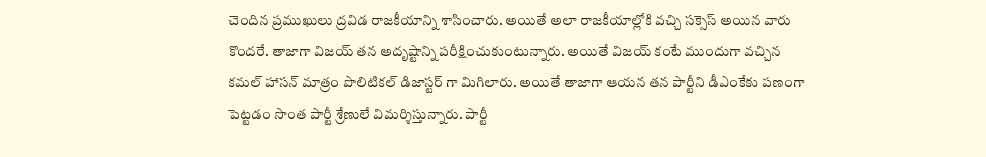చెందిన ప్రముఖులు ద్రవిడ రాజకీయాన్ని శాసించారు. అయితే అలా రాజకీయాల్లోకి వచ్చి సక్సెస్ అయిన వారు కొందరే. తాజాగా విజయ్ తన అదృష్టాన్ని పరీక్షించుకుంటున్నారు. అయితే విజయ్ కంటే ముందుగా వచ్చిన కమల్ హాసన్ మాత్రం పొలిటికల్ డిజాస్టర్ గా మిగిలారు. అయితే తాజాగా ఆయన తన పార్టీని డీఎంకేకు పణంగా పెట్టడం సొంత పార్టీ శ్రేణులే విమర్శిస్తున్నారు. పార్టీ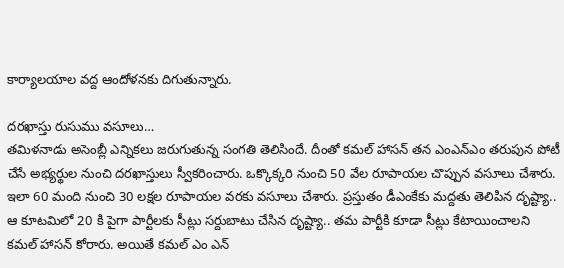కార్యాలయాల వద్ద ఆందోళనకు దిగుతున్నారు.

దరఖాస్తు రుసుము వసూలు…
తమిళనాడు అసెంబ్లీ ఎన్నికలు జరుగుతున్న సంగతి తెలిసిందే. దీంతో కమల్ హాసన్ తన ఎంఎన్ఎం తరుపున పోటీ చేసే అభ్యర్థుల నుంచి దరఖాస్తులు స్వీకరించారు. ఒక్కొక్కరి నుంచి 50 వేల రూపాయల చొప్పున వసూలు చేశారు. ఇలా 60 మంది నుంచి 30 లక్షల రూపాయల వరకు వసూలు చేశారు. ప్రస్తుతం డీఎంకేకు మద్దతు తెలిపిన దృష్ట్యా.. ఆ కూటమిలో 20 కి పైగా పార్టీలకు సీట్లు సర్దుబాటు చేసిన దృష్ట్యా.. తమ పార్టీకి కూడా సీట్లు కేటాయించాలని కమల్ హాసన్ కోరారు. అయితే కమల్ ఎం ఎన్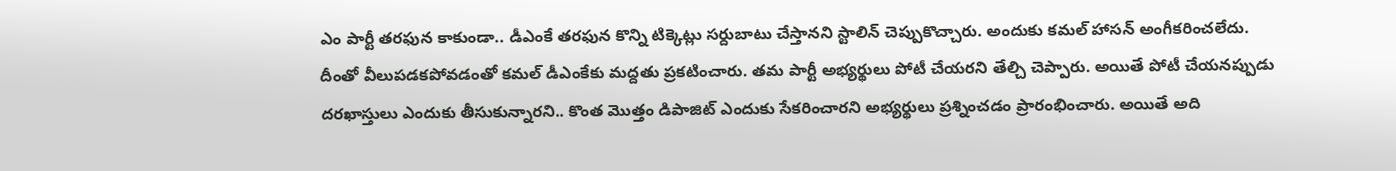ఎం పార్టీ తరఫున కాకుండా.. డీఎంకే తరఫున కొన్ని టిక్కెట్లు సర్దుబాటు చేస్తానని స్టాలిన్ చెప్పుకొచ్చారు. అందుకు కమల్ హాసన్ అంగీకరించలేదు. దీంతో వీలుపడకపోవడంతో కమల్ డీఎంకేకు మద్దతు ప్రకటించారు. తమ పార్టీ అభ్యర్థులు పోటీ చేయరని తేల్చి చెప్పారు. అయితే పోటీ చేయనప్పుడు దరఖాస్తులు ఎందుకు తీసుకున్నారని.. కొంత మొత్తం డిపాజిట్ ఎందుకు సేకరించారని అభ్యర్థులు ప్రశ్నించడం ప్రారంభించారు. అయితే అది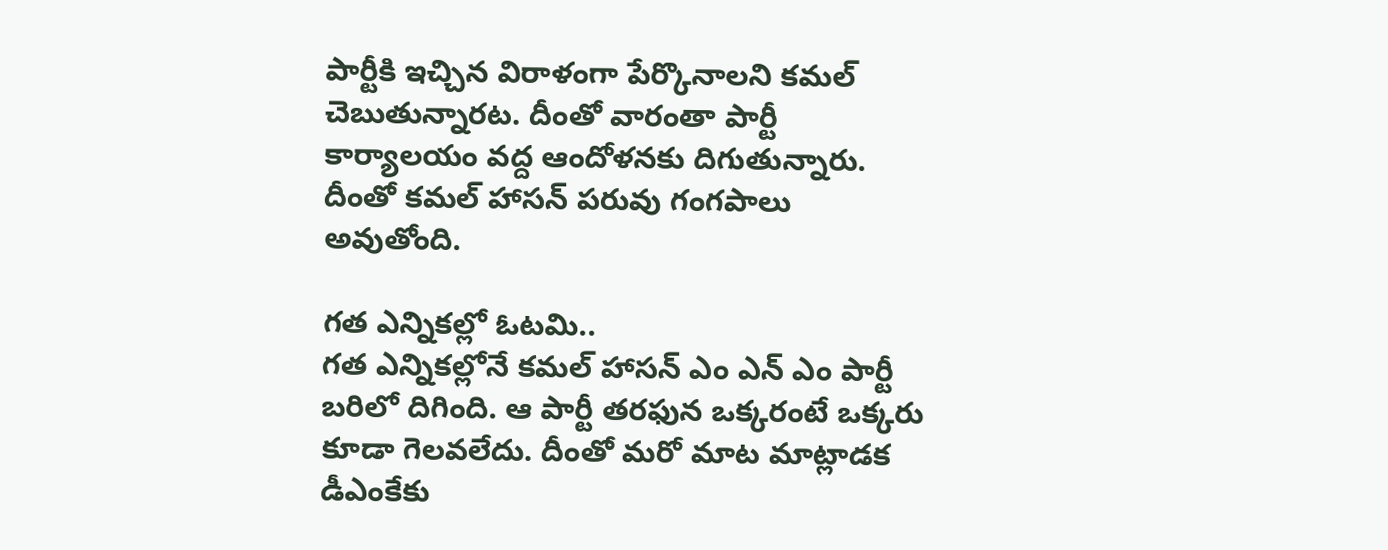పార్టీకి ఇచ్చిన విరాళంగా పేర్కొనాలని కమల్ చెబుతున్నారట. దీంతో వారంతా పార్టీ కార్యాలయం వద్ద ఆందోళనకు దిగుతున్నారు. దీంతో కమల్ హాసన్ పరువు గంగపాలు అవుతోంది.

గత ఎన్నికల్లో ఓటమి..
గత ఎన్నికల్లోనే కమల్ హాసన్ ఎం ఎన్ ఎం పార్టీ బరిలో దిగింది. ఆ పార్టీ తరఫున ఒక్కరంటే ఒక్కరు కూడా గెలవలేదు. దీంతో మరో మాట మాట్లాడక డీఎంకేకు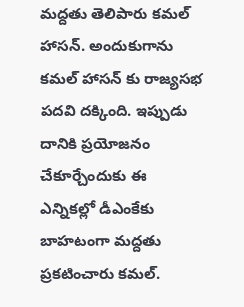మద్దతు తెలిపారు కమల్ హాసన్. అందుకుగాను కమల్ హాసన్ కు రాజ్యసభ పదవి దక్కింది. ఇప్పుడు దానికి ప్రయోజనం చేకూర్చేందుకు ఈ ఎన్నికల్లో డీఎంకేకు బాహటంగా మద్దతు ప్రకటించారు కమల్.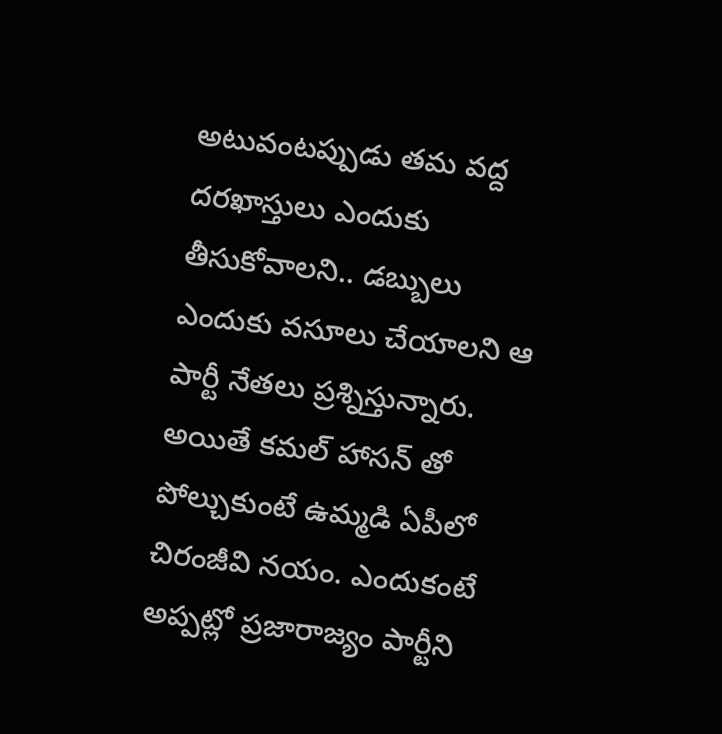అటువంటప్పుడు తమ వద్ద దరఖాస్తులు ఎందుకు తీసుకోవాలని.. డబ్బులు ఎందుకు వసూలు చేయాలని ఆ పార్టీ నేతలు ప్రశ్నిస్తున్నారు. అయితే కమల్ హాసన్ తో పోల్చుకుంటే ఉమ్మడి ఏపీలో చిరంజీవి నయం. ఎందుకంటే అప్పట్లో ప్రజారాజ్యం పార్టీని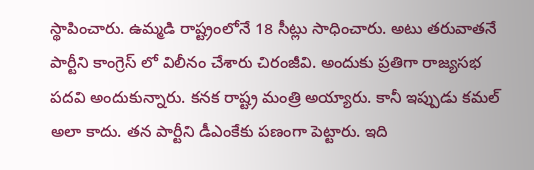స్థాపించారు. ఉమ్మడి రాష్ట్రంలోనే 18 సీట్లు సాధించారు. అటు తరువాతనే పార్టీని కాంగ్రెస్ లో విలీనం చేశారు చిరంజీవి. అందుకు ప్రతిగా రాజ్యసభ పదవి అందుకున్నారు. కనక రాష్ట్ర మంత్రి అయ్యారు. కానీ ఇప్పుడు కమల్ అలా కాదు. తన పార్టీని డీఎంకేకు పణంగా పెట్టారు. ఇది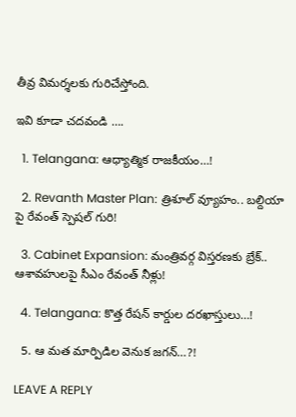తీవ్ర విమర్శలకు గురిచేస్తోంది.

ఇవి కూడా చదవండి ….

  1. Telangana: ఆధ్యాత్మిక రాజకీయం…!

  2. Revanth Master Plan: త్రిశూల్ వ్యూహం.. బల్దియా పై రేవంత్ స్పెషల్ గురి!

  3. Cabinet Expansion: మంత్రివర్గ విస్తరణకు బ్రేక్.. ఆశావహులపై సీఎం రేవంత్ నీళ్లు!

  4. Telangana: కొత్త రేషన్ కార్డుల దరఖాస్తులు…!

  5. ఆ మత మార్పిడిల వెనుక జగన్…?!

LEAVE A REPLY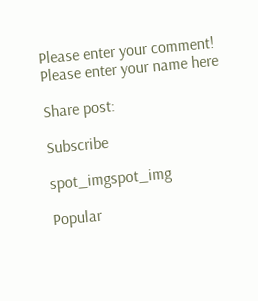Please enter your comment!
Please enter your name here

Share post:

Subscribe

spot_imgspot_img

Popular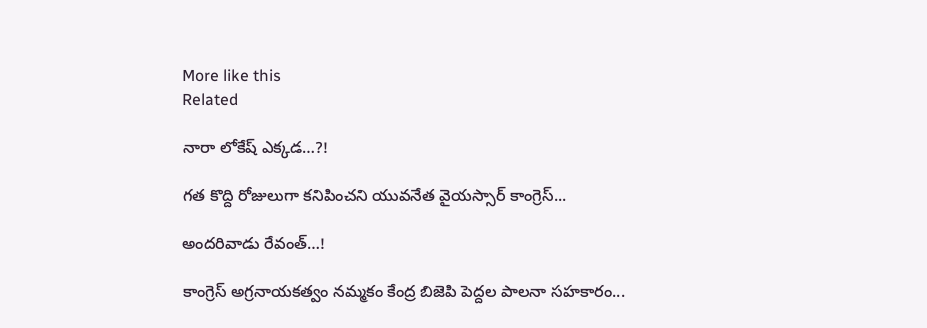More like this
Related

నారా లోకేష్ ఎక్కడ…?!

గత కొద్ది రోజులుగా కనిపించని యువనేత వైయస్సార్ కాంగ్రెస్...

అందరివాడు రేవంత్…!

కాంగ్రెస్ అగ్రనాయకత్వం నమ్మకం కేంద్ర బిజెపి పెద్దల పాలనా సహకారం...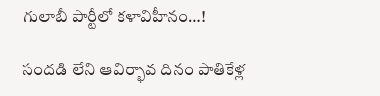గులాబీ పార్టీలో కళావిహీనం…!

సందడి లేని ఆవిర్భావ దినం పాతికేళ్ల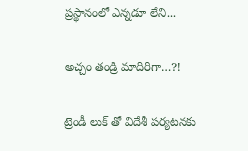ప్రస్థానంలో ఎన్నడూ లేని...

అచ్చం తండ్రి మాదిరిగా…?!

ట్రెండీ లుక్ తో విదేశీ పర్యటనకు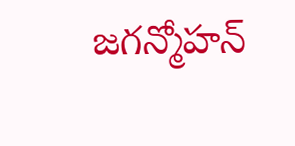జగన్మోహన్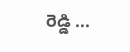రెడ్డి ...